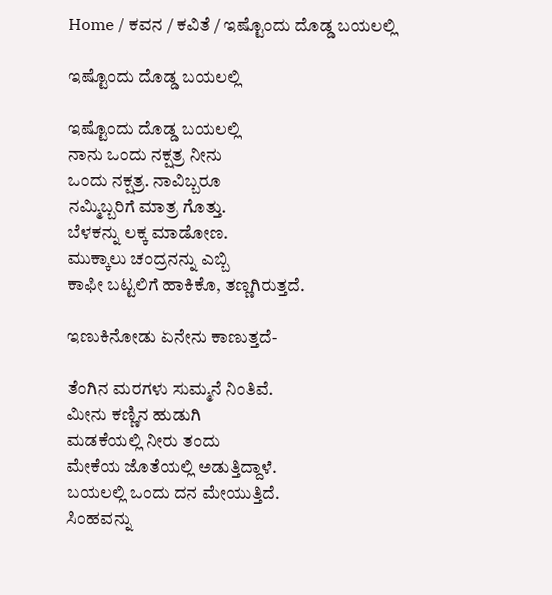Home / ಕವನ / ಕವಿತೆ / ಇಷ್ಟೊಂದು ದೊಡ್ಡ ಬಯಲಲ್ಲಿ

ಇಷ್ಟೊಂದು ದೊಡ್ಡ ಬಯಲಲ್ಲಿ

ಇಷ್ಟೊಂದು ದೊಡ್ಡ ಬಯಲಲ್ಲಿ
ನಾನು ಒಂದು ನಕ್ಷತ್ರ ನೀನು
ಒಂದು ನಕ್ಷತ್ರ. ನಾವಿಬ್ಬರೂ
ನಮ್ಮಿಬ್ಬರಿಗೆ ಮಾತ್ರ ಗೊತ್ತು.
ಬೆಳಕನ್ನು ಲಕ್ಕ ಮಾಡೋಣ.
ಮುಕ್ಕಾಲು ಚಂದ್ರನನ್ನು ಎಬ್ಬಿ
ಕಾಫೀ ಬಟ್ಟಲಿಗೆ ಹಾಕಿಕೊ, ತಣ್ಣಗಿರುತ್ತದೆ.

ಇಣುಕಿನೋಡು ಏನೇನು ಕಾಣುತ್ತದೆ-

ತೆಂಗಿನ ಮರಗಳು ಸುಮ್ಮನೆ ನಿಂತಿವೆ.
ಮೀನು ಕಣ್ಣಿನ ಹುಡುಗಿ
ಮಡಕೆಯಲ್ಲಿ ನೀರು ತಂದು
ಮೇಕೆಯ ಜೊತೆಯಲ್ಲಿ ಅಡುತ್ತಿದ್ದಾಳೆ.
ಬಯಲಲ್ಲಿ ಒಂದು ದನ ಮೇಯುತ್ತಿದೆ.
ಸಿಂಹವನ್ನು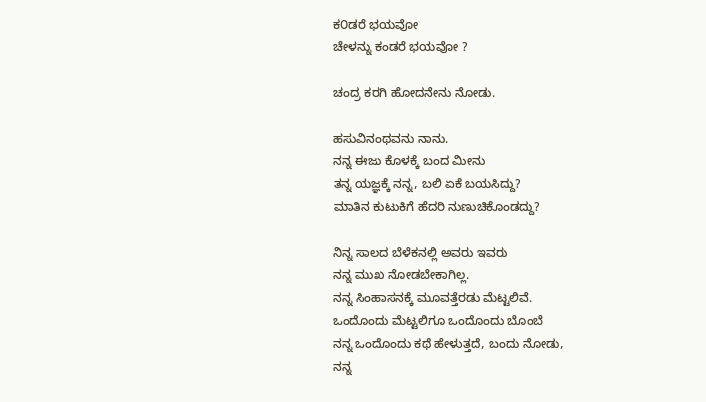ಕ೦ಡರೆ ಭಯವೋ
ಚೇಳನ್ನು ಕಂಡರೆ ಭಯವೋ ?

ಚಂದ್ರ ಕರಗಿ ಹೋದನೇನು ನೋಡು.

ಹಸುವಿನಂಥವನು ನಾನು.
ನನ್ನ ಈಜು ಕೊಳಕ್ಕೆ ಬಂದ ಮೀನು
ತನ್ನ ಯಜ್ಞಕ್ಕೆ ನನ್ನ, ಬಲಿ ಏಕೆ ಬಯಸಿದ್ದು?
ಮಾತಿನ ಕುಟುಕಿಗೆ ಹೆದರಿ ನುಣುಚಿಕೊಂಡದ್ದು?

ನಿನ್ನ ಸಾಲದ ಬೆಳೆಕನಲ್ಲಿ ಅವರು ಇವರು
ನನ್ನ ಮುಖ ನೋಡಬೇಕಾಗಿಲ್ಲ.
ನನ್ನ ಸಿಂಹಾಸನಕ್ಕೆ ಮೂವತ್ತೆರಡು ಮೆಟ್ಟಲಿವೆ.
ಒಂದೊಂದು ಮೆಟ್ಟಲಿಗೂ ಒಂದೊಂದು ಬೊಂಬೆ
ನನ್ನ ಒಂದೊಂದು ಕಥೆ ಹೇಳುತ್ತದೆ, ಬಂದು ನೋಡು,
ನನ್ನ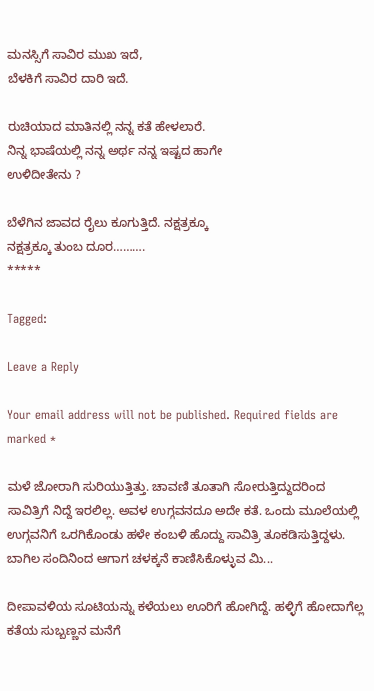ಮನಸ್ಸಿಗೆ ಸಾವಿರ ಮುಖ ಇದೆ,
ಬೆಳಕಿಗೆ ಸಾವಿರ ದಾರಿ ಇದೆ.

ರುಚಿಯಾದ ಮಾತಿನಲ್ಲಿ ನನ್ನ ಕತೆ ಹೇಳಲಾರೆ.
ನಿನ್ನ ಭಾಷೆಯಲ್ಲಿ ನನ್ನ ಅರ್ಥ ನನ್ನ ಇಷ್ಟದ ಹಾಗೇ
ಉಳಿದೀತೇನು ?

ಬೆಳೆಗಿನ ಜಾವದ ರೈಲು ಕೂಗುತ್ತಿದೆ. ನಕ್ಷತ್ರಕ್ಕೂ
ನಕ್ಷತ್ರಕ್ಕೂ ತುಂಬ ದೂರ……….
*****

Tagged:

Leave a Reply

Your email address will not be published. Required fields are marked *

ಮಳೆ ಜೋರಾಗಿ ಸುರಿಯುತ್ತಿತ್ತು. ಚಾವಣಿ ತೂತಾಗಿ ಸೋರುತ್ತಿದ್ದುದರಿಂದ ಸಾವಿತ್ರಿಗೆ ನಿದ್ದೆ ಇರಲಿಲ್ಲ. ಅವಳ ಉಗ್ಗವನದೂ ಅದೇ ಕತೆ. ಒಂದು ಮೂಲೆಯಲ್ಲಿ ಉಗ್ಗವನಿಗೆ ಒರಗಿಕೊಂಡು ಹಳೇ ಕಂಬಳಿ ಹೊದ್ದು ಸಾವಿತ್ರಿ ತೂಕಡಿಸುತ್ತಿದ್ದಳು. ಬಾಗಿಲ ಸಂದಿನಿಂದ ಆಗಾಗ ಚಳಕ್ಕನೆ ಕಾಣಿಸಿಕೊಳ್ಳುವ ಮಿ...

ದೀಪಾವಳಿಯ ಸೂಟಿಯನ್ನು ಕಳೆಯಲು ಊರಿಗೆ ಹೋಗಿದ್ದೆ. ಹಳ್ಳಿಗೆ ಹೋದಾಗೆಲ್ಲ ಕತೆಯ ಸುಬ್ಬಣ್ಣನ ಮನೆಗೆ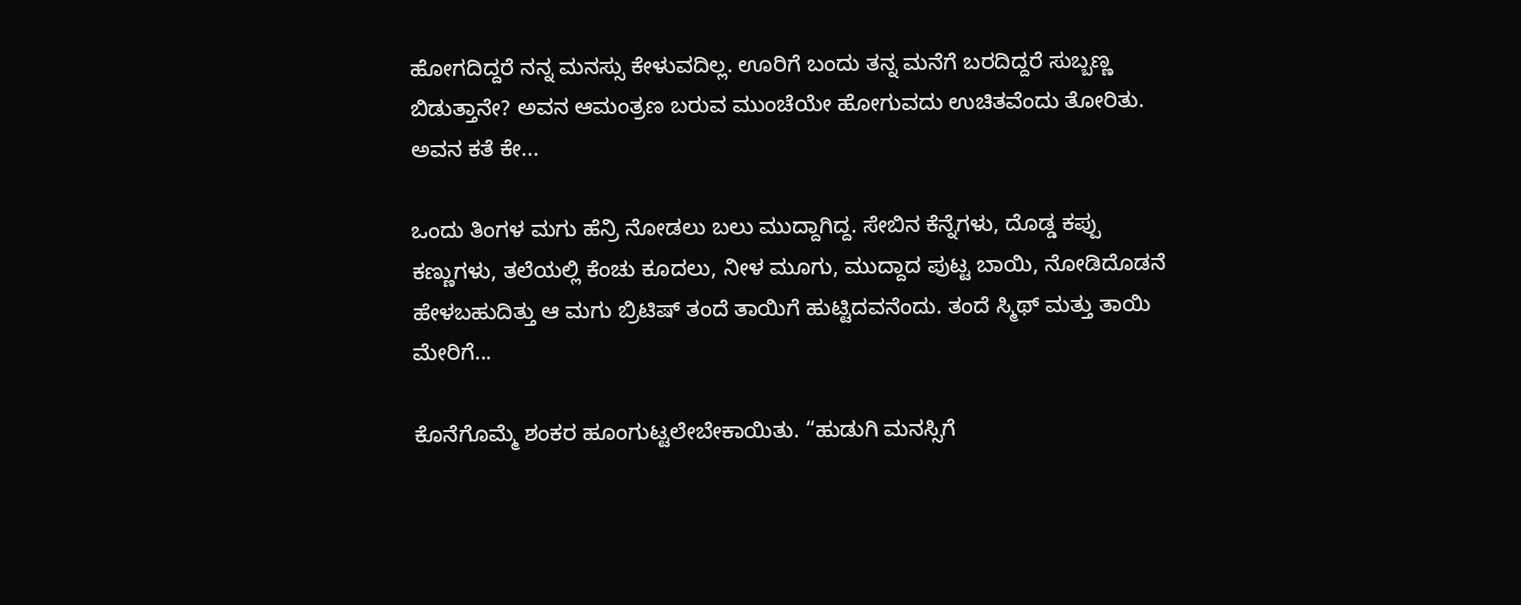ಹೋಗದಿದ್ದರೆ ನನ್ನ ಮನಸ್ಸು ಕೇಳುವದಿಲ್ಲ. ಊರಿಗೆ ಬಂದು ತನ್ನ ಮನೆಗೆ ಬರದಿದ್ದರೆ ಸುಬ್ಬಣ್ಣ ಬಿಡುತ್ತಾನೇ? ಅವನ ಆಮಂತ್ರಣ ಬರುವ ಮುಂಚೆಯೇ ಹೋಗುವದು ಉಚಿತವೆಂದು ತೋರಿತು. ಅವನ ಕತೆ ಕೇ...

ಒಂದು ತಿಂಗಳ ಮಗು ಹೆನ್ರಿ ನೋಡಲು ಬಲು ಮುದ್ದಾಗಿದ್ದ. ಸೇಬಿನ ಕೆನ್ನೆಗಳು, ದೊಡ್ಡ ಕಪ್ಪು ಕಣ್ಣುಗಳು, ತಲೆಯಲ್ಲಿ ಕೆಂಚು ಕೂದಲು, ನೀಳ ಮೂಗು, ಮುದ್ದಾದ ಪುಟ್ಟ ಬಾಯಿ, ನೋಡಿದೊಡನೆ ಹೇಳಬಹುದಿತ್ತು ಆ ಮಗು ಬ್ರಿಟಿಷ್ ತಂದೆ ತಾಯಿಗೆ ಹುಟ್ಟಿದವನೆಂದು. ತಂದೆ ಸ್ಮಿಥ್ ಮತ್ತು ತಾಯಿ ಮೇರಿಗೆ...

ಕೊನೆಗೊಮ್ಮೆ ಶಂಕರ ಹೂಂಗುಟ್ಟಲೇಬೇಕಾಯಿತು. “ಹುಡುಗಿ ಮನಸ್ಸಿಗೆ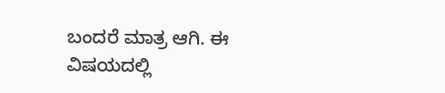ಬಂದರೆ ಮಾತ್ರ ಆಗಿ. ಈ ವಿಷಯದಲ್ಲಿ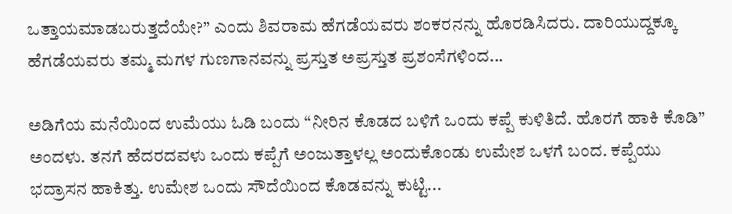ಒತ್ತಾಯಮಾಡಬರುತ್ತದೆಯೇ?” ಎಂದು ಶಿವರಾಮ ಹೆಗಡೆಯವರು ಶಂಕರನನ್ನು ಹೊರಡಿಸಿದರು. ದಾರಿಯುದ್ದಕ್ಕೂ ಹೆಗಡೆಯವರು ತಮ್ಮ ಮಗಳ ಗುಣಗಾನವನ್ನು ಪ್ರಸ್ತುತ ಅಪ್ರಸ್ತುತ ಪ್ರಶಂಸೆಗಳಿಂದ...

ಅಡಿಗೆಯ ಮನೆಯಿಂದ ಉಮೆಯು ಓಡಿ ಬಂದು “ನೀರಿನ ಕೊಡದ ಬಳಿಗೆ ಒಂದು ಕಪ್ಪೆ ಕುಳಿತಿದೆ. ಹೊರಗೆ ಹಾಕಿ ಕೊಡಿ” ಅಂದಳು. ತನಗೆ ಹೆದರದವಳು ಒಂದು ಕಪ್ಪೆಗೆ ಅಂಜುತ್ತಾಳಲ್ಲ ಅಂದುಕೊಂಡು ಉಮೇಶ ಒಳಗೆ ಬಂದ. ಕಪ್ಪೆಯು ಭದ್ರಾಸನ ಹಾಕಿತ್ತು. ಉಮೇಶ ಒಂದು ಸೌದೆಯಿಂದ ಕೊಡವನ್ನು ಕುಟ್ಟಿ...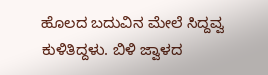ಹೊಲದ ಬದುವಿನ ಮೇಲೆ ಸಿದ್ದವ್ವ ಕುಳಿತಿದ್ದಳು. ಬಿಳಿ ಜ್ವಾಳದ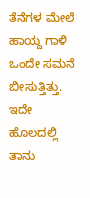ತೆನೆಗಳ ಮೇಲೆ ಹಾಯ್ದ ಗಾಳಿ ಒಂದೇ ಸಮನೆ ಬೀಸುತ್ತಿತ್ತು. ಇದೇ ಹೊಲದಲ್ಲಿ ತಾನು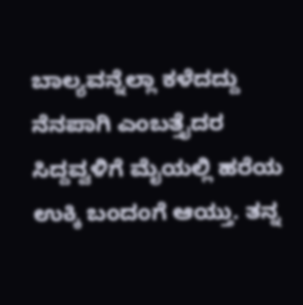ಬಾಲ್ಯವನ್ನೆಲ್ಲಾ ಕಳೆದದ್ದು ನೆನಪಾಗಿ ಎಂಬತ್ತೈದರ ಸಿದ್ದವ್ವಳಿಗೆ ಮೈಯಲ್ಲಿ ಹರೆಯ ಉಕ್ಕಿ ಬಂದಂಗೆ ಆಯ್ತು. ತನ್ನ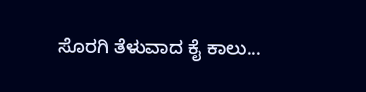ಸೊರಗಿ ತೆಳುವಾದ ಕೈ ಕಾಲು...